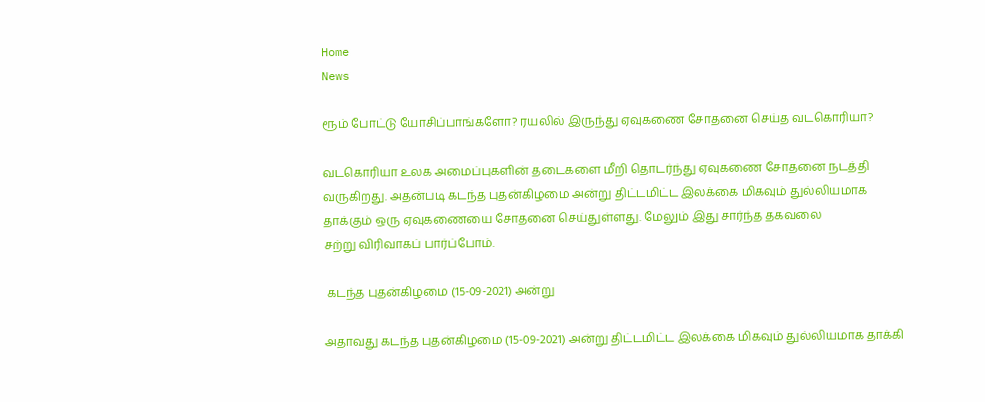Home
News

ரூம் போட்டு யோசிப்பாங்களோ? ரயலில் இருந்து ஏவுகணை சோதனை செய்த வடகொரியா?

வடகொரியா உலக அமைப்புகளின் தடைகளை மீறி தொடர்ந்து ஏவுகணை சோதனை நடத்தி வருகிறது. அதன்படி கடந்த புதன்கிழமை அன்று திட்டமிட்ட இலக்கை மிகவும் துல்லியமாக தாக்கும் ஒரு ஏவுகணையை சோதனை செய்துள்ளது. மேலும் இது சார்ந்த தகவலை
சற்று விரிவாகப் பார்ப்போம்.

 கடந்த புதன்கிழமை (15-09-2021) அன்று

அதாவது கடந்த புதன்கிழமை (15-09-2021) அன்று திட்டமிட்ட இலக்கை மிகவும் துல்லியமாக தாக்கி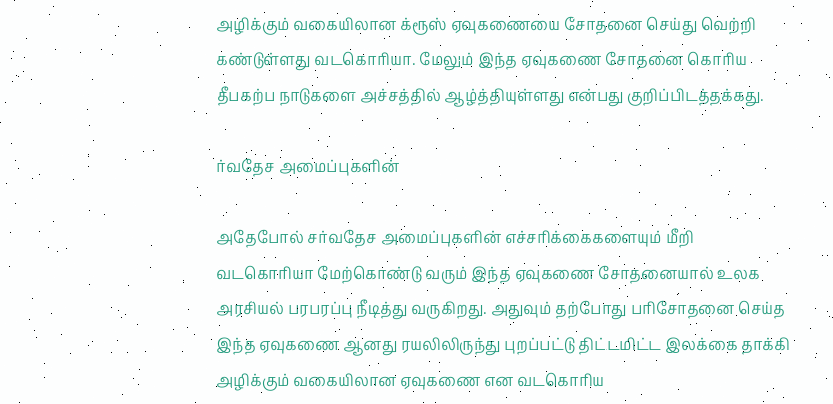அழிக்கும் வகையிலான க்ரூஸ் ஏவுகணையை சோதனை செய்து வெற்றி கண்டுள்ளது வடகொரியா. மேலும் இந்த ஏவுகணை சோதனை கொரிய தீபகற்ப நாடுகளை அச்சத்தில் ஆழ்த்தியுள்ளது என்பது குறிப்பிடத்தக்கது.

ர்வதேச அமைப்புகளின்

அதேபோல் சர்வதேச அமைப்புகளின் எச்சரிக்கைகளையும் மீறி வடகொரியா மேற்கொண்டு வரும் இந்த ஏவுகணை சோதனையால் உலக அரசியல் பரபரப்பு நீடித்து வருகிறது. அதுவும் தற்போது பரிசோதனை செய்த இந்த ஏவுகணை ஆனது ரயலிலிருந்து புறப்பட்டு திட்டமிட்ட இலக்கை தாக்கி அழிக்கும் வகையிலான ஏவுகணை என வடகொரிய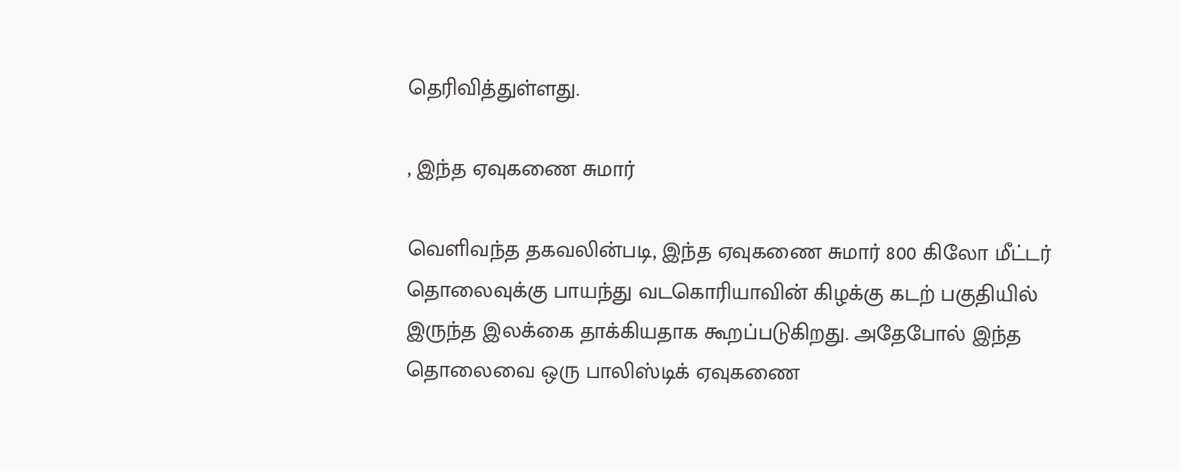தெரிவித்துள்ளது.

, இந்த ஏவுகணை சுமார்

வெளிவந்த தகவலின்படி, இந்த ஏவுகணை சுமார் 800 கிலோ மீட்டர் தொலைவுக்கு பாயந்து வடகொரியாவின் கிழக்கு கடற் பகுதியில் இருந்த இலக்கை தாக்கியதாக கூறப்படுகிறது. அதேபோல் இந்த தொலைவை ஒரு பாலிஸ்டிக் ஏவுகணை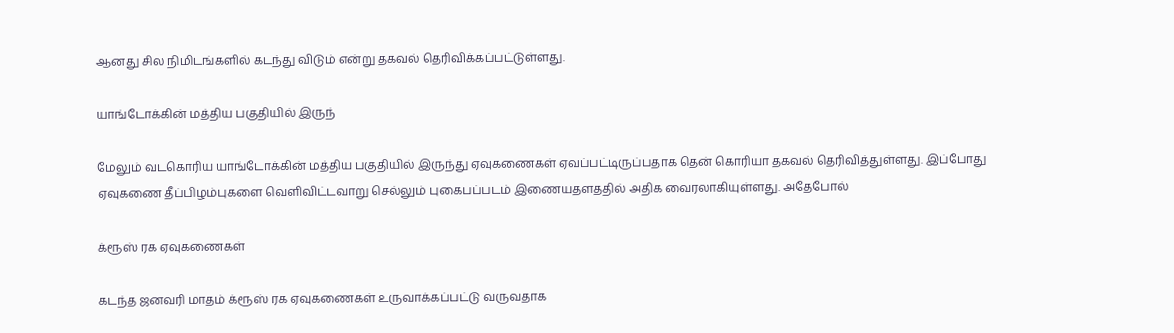ஆனது சில நிமிடங்களில் கடந்து விடும் என்று தகவல் தெரிவிக்கப்பட்டுள்ளது.

யாங்டோக்கின் மத்திய பகுதியில் இருந்

மேலும் வடகொரிய யாங்டோக்கின் மத்திய பகுதியில் இருந்து ஏவுகணைகள் ஏவப்பட்டிருப்பதாக தென் கொரியா தகவல் தெரிவித்துள்ளது. இப்போது ஏவுகணை தீப்பிழம்புகளை வெளிவிட்டவாறு செல்லும் புகைபப்படம் இணையதளததில் அதிக வைரலாகியுள்ளது. அதேபோல்

க்ரூஸ் ரக ஏவுகணைகள்

கடந்த ஜனவரி மாதம் க்ரூஸ் ரக ஏவுகணைகள் உருவாக்கப்பட்டு வருவதாக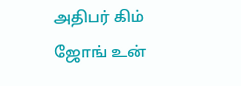அதிபர் கிம் ஜோங் உன்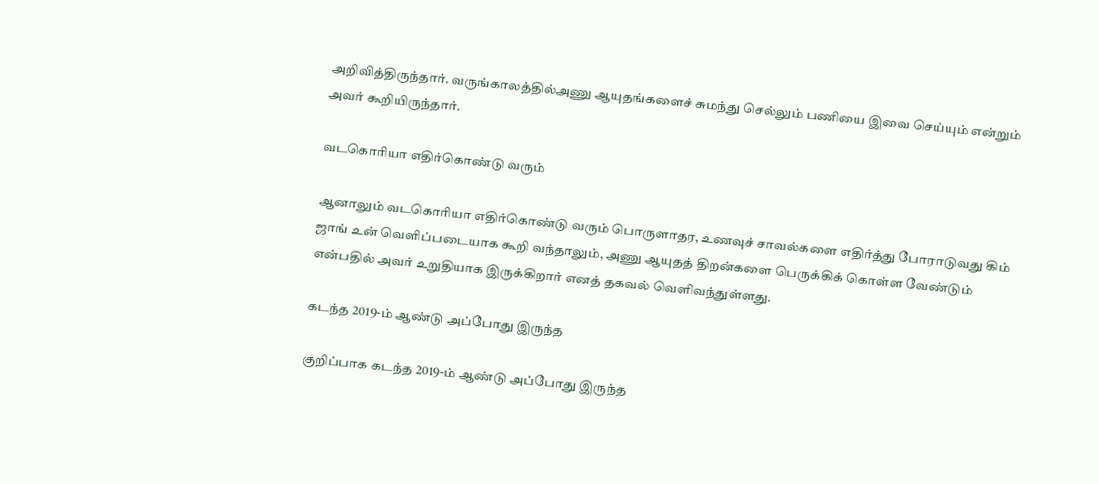அறிவித்திருந்தார். வருங்காலத்தில்அணு ஆயுதங்களைச் சுமந்து செல்லும் பணியை இவை செய்யும் என்றும் அவர் கூறியிருந்தார்.

வடகொரியா எதிர்கொண்டு வரும்

ஆனாலும் வடகொரியா எதிர்கொண்டு வரும் பொருளாதர, உணவுச் சாவல்களை எதிர்த்து போராடுவது கிம் ஜாங் உன் வெளிப்படையாக கூறி வந்தாலும், அணு ஆயுதத் திறன்களை பெருக்கிக் கொள்ள வேண்டும் என்பதில் அவர் உறுதியாக இருக்கிறார் எனத் தகவல் வெளிவந்துள்ளது.

கடந்த 2019-ம் ஆண்டு அப்போது இருந்த

குறிப்பாக கடந்த 2019-ம் ஆண்டு அப்போது இருந்த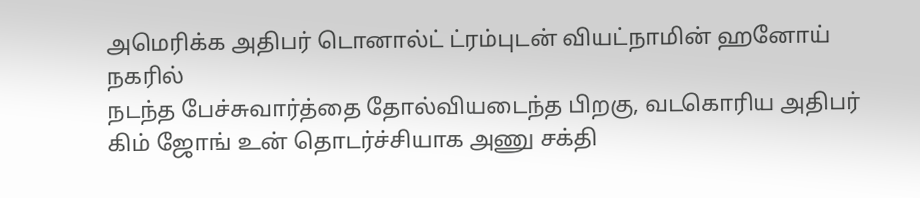அமெரிக்க அதிபர் டொனால்ட் ட்ரம்புடன் வியட்நாமின் ஹனோய் நகரில்
நடந்த பேச்சுவார்த்தை தோல்வியடைந்த பிறகு, வடகொரிய அதிபர் கிம் ஜோங் உன் தொடர்ச்சியாக அணு சக்தி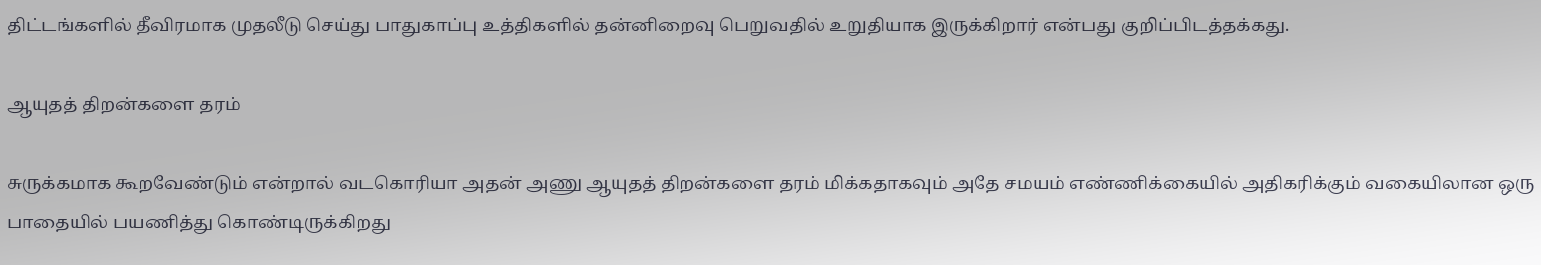திட்டங்களில் தீவிரமாக முதலீடு செய்து பாதுகாப்பு உத்திகளில் தன்னிறைவு பெறுவதில் உறுதியாக இருக்கிறார் என்பது குறிப்பிடத்தக்கது.

ஆயுதத் திறன்களை தரம்

சுருக்கமாக கூறவேண்டும் என்றால் வடகொரியா அதன் அணு ஆயுதத் திறன்களை தரம் மிக்கதாகவும் அதே சமயம் எண்ணிக்கையில் அதிகரிக்கும் வகையிலான ஒரு பாதையில் பயணித்து கொண்டிருக்கிறது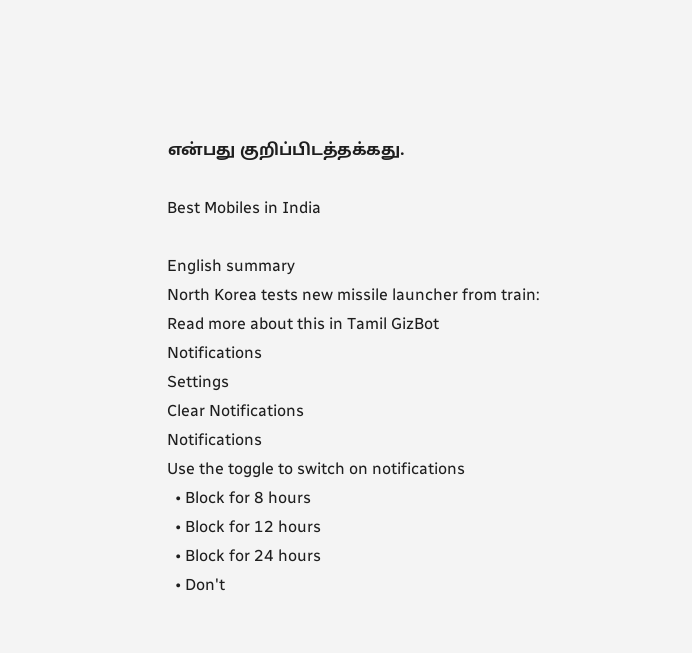என்பது குறிப்பிடத்தக்கது.

Best Mobiles in India

English summary
North Korea tests new missile launcher from train: Read more about this in Tamil GizBot
Notifications
Settings
Clear Notifications
Notifications
Use the toggle to switch on notifications
  • Block for 8 hours
  • Block for 12 hours
  • Block for 24 hours
  • Don't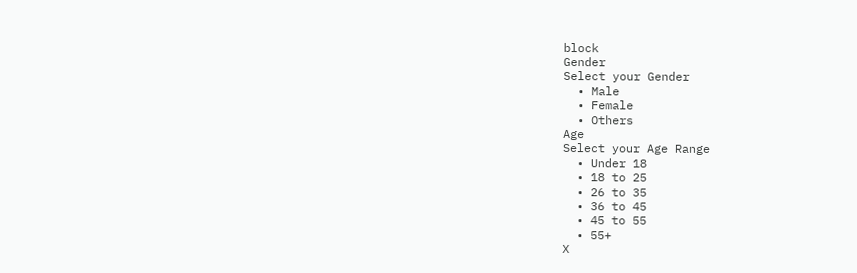block
Gender
Select your Gender
  • Male
  • Female
  • Others
Age
Select your Age Range
  • Under 18
  • 18 to 25
  • 26 to 35
  • 36 to 45
  • 45 to 55
  • 55+
X